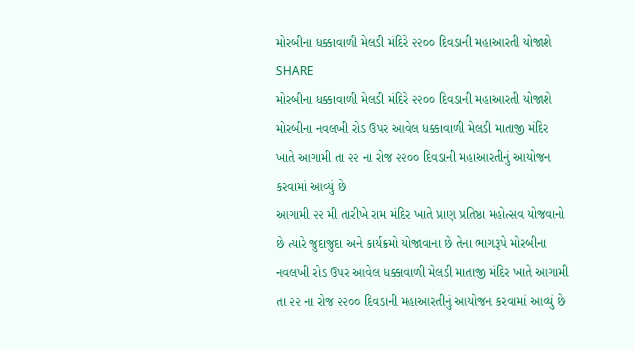મોરબીના ધક્કાવાળી મેલડી મંદિરે ૨૨૦૦ દિવડાની મહાઆરતી યોજાશે
SHARE
મોરબીના ધક્કાવાળી મેલડી મંદિરે ૨૨૦૦ દિવડાની મહાઆરતી યોજાશે
મોરબીના નવલખી રોડ ઉપર આવેલ ધક્કાવાળી મેલડી માતાજી મંદિર ખાતે આગામી તા ૨૨ ના રોજ ૨૨૦૦ દિવડાની મહાઆરતીનું આયોજન કરવામાં આવ્યું છે
આગામી ૨૨ મી તારીખે રામ મંદિર ખાતે પ્રાણ પ્રતિષ્ઠા મહોત્સવ યોજવાનો છે ત્યારે જુદાજુદા અને કાર્યક્રમો યોજાવાના છે તેના ભાગરૂપે મોરબીના નવલખી રોડ ઉપર આવેલ ધક્કાવાળી મેલડી માતાજી મંદિર ખાતે આગામી તા ૨૨ ના રોજ ૨૨૦૦ દિવડાની મહાઆરતીનું આયોજન કરવામાં આવ્યું છે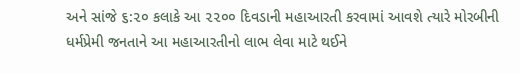અને સાંજે ૬:૨૦ કલાકે આ ૨૨૦૦ દિવડાની મહાઆરતી કરવામાં આવશે ત્યારે મોરબીની ધર્મપ્રેમી જનતાને આ મહાઆરતીનો લાભ લેવા માટે થઈને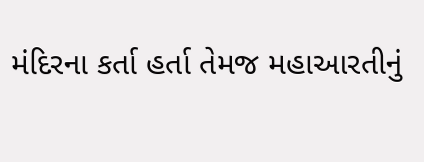મંદિરના કર્તા હર્તા તેમજ મહાઆરતીનું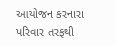આયોજન કરનારા પરિવાર તરફથી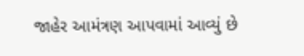જાહેર આમંત્રણ આપવામાં આવ્યું છે